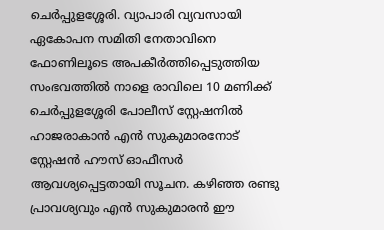ചെർപ്പുളശ്ശേരി. വ്യാപാരി വ്യവസായി ഏകോപന സമിതി നേതാവിനെ ഫോണിലൂടെ അപകീർത്തിപ്പെടുത്തിയ സംഭവത്തിൽ നാളെ രാവിലെ 10 മണിക്ക് ചെർപ്പുളശ്ശേരി പോലീസ് സ്റ്റേഷനിൽ ഹാജരാകാൻ എൻ സുകുമാരനോട് സ്റ്റേഷൻ ഹൗസ് ഓഫീസർ ആവശ്യപ്പെട്ടതായി സൂചന. കഴിഞ്ഞ രണ്ടു പ്രാവശ്യവും എൻ സുകുമാരൻ ഈ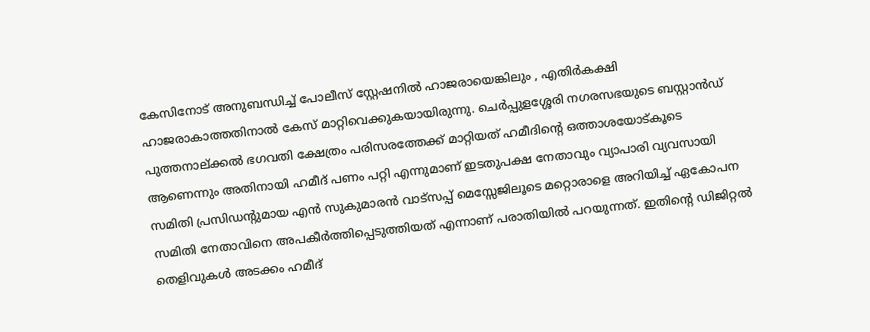കേസിനോട് അനുബന്ധിച്ച് പോലീസ് സ്റ്റേഷനിൽ ഹാജരായെങ്കിലും , എതിർകക്ഷി ഹാജരാകാത്തതിനാൽ കേസ് മാറ്റിവെക്കുകയായിരുന്നു. ചെർപ്പുളശ്ശേരി നഗരസഭയുടെ ബസ്റ്റാൻഡ് പുത്തനാല്ക്കൽ ഭഗവതി ക്ഷേത്രം പരിസരത്തേക്ക് മാറ്റിയത് ഹമീദിന്റെ ഒത്താശയോട്കൂടെ ആണെന്നും അതിനായി ഹമീദ് പണം പറ്റി എന്നുമാണ് ഇടതുപക്ഷ നേതാവും വ്യാപാരി വ്യവസായി സമിതി പ്രസിഡന്റുമായ എൻ സുകുമാരൻ വാട്സപ്പ് മെസ്സേജിലൂടെ മറ്റൊരാളെ അറിയിച്ച് ഏകോപന സമിതി നേതാവിനെ അപകീർത്തിപ്പെടുത്തിയത് എന്നാണ് പരാതിയിൽ പറയുന്നത്. ഇതിന്റെ ഡിജിറ്റൽ തെളിവുകൾ അടക്കം ഹമീദ്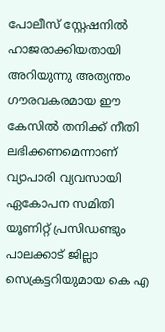പോലീസ് സ്റ്റേഷനിൽ ഹാജരാക്കിയതായി അറിയുന്നു അത്യന്തം ഗൗരവകരമായ ഈ കേസിൽ തനിക്ക് നീതി ലഭിക്കണമെന്നാണ് വ്യാപാരി വ്യവസായി ഏകോപന സമിതി യൂണിറ്റ് പ്രസിഡണ്ടും പാലക്കാട് ജില്ലാ സെക്രട്ടറിയുമായ കെ എ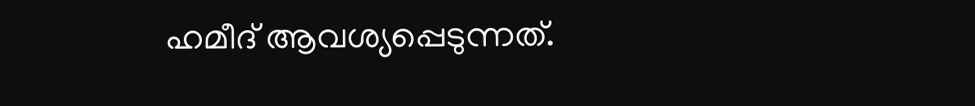ഹമീദ് ആവശ്യപ്പെടുന്നത്.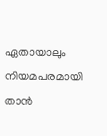ഏതായാലും നിയമപരമായി താൻ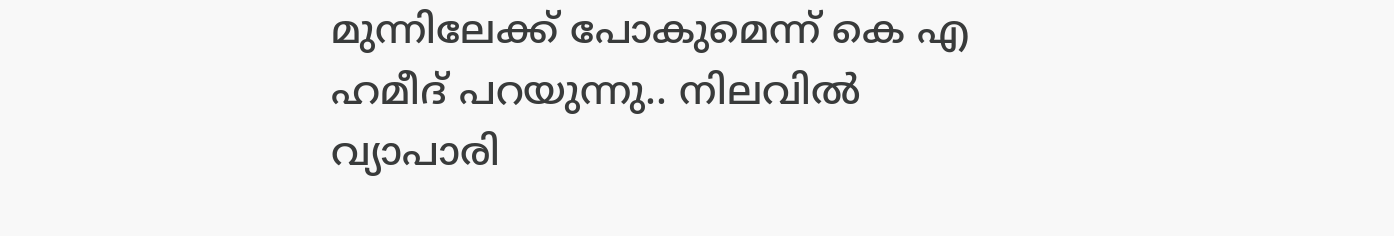മുന്നിലേക്ക് പോകുമെന്ന് കെ എ ഹമീദ് പറയുന്നു.. നിലവിൽ വ്യാപാരി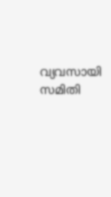വ്യവസായി സമിതി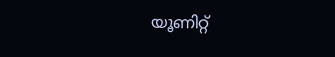യൂണിറ്റ്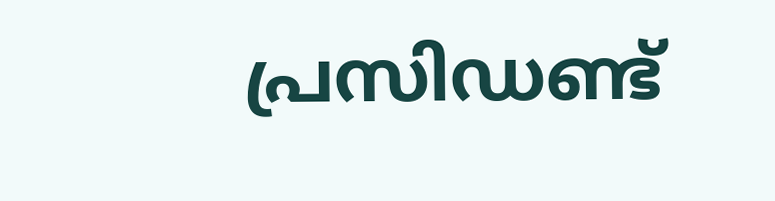പ്രസിഡണ്ട്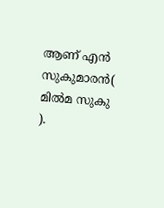ആണ് എൻ സുകുമാരൻ( മിൽമ സുകു ).